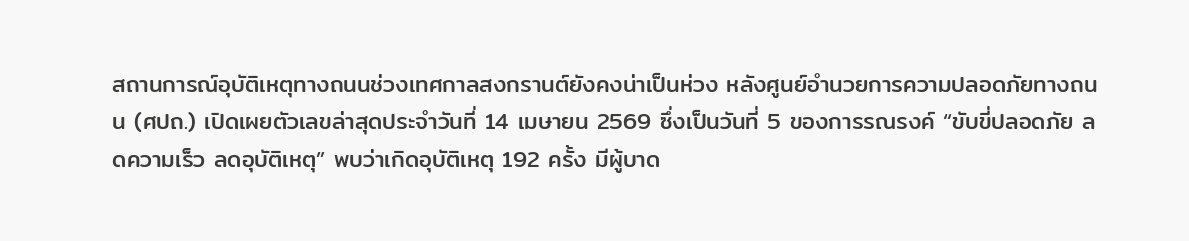สถานการณ์อุบัติเหตุทางถนนช่วงเทศกาลสงกรานต์ยังคงน่าเป็นห่วง หลังศูนย์อำนวยการความปลอดภัยทางถนน (ศปถ.) เปิดเผยตัวเลขล่าสุดประจำวันที่ 14 เมษายน 2569 ซึ่งเป็นวันที่ 5 ของการรณรงค์ “ขับขี่ปลอดภัย ลดความเร็ว ลดอุบัติเหตุ” พบว่าเกิดอุบัติเหตุ 192 ครั้ง มีผู้บาด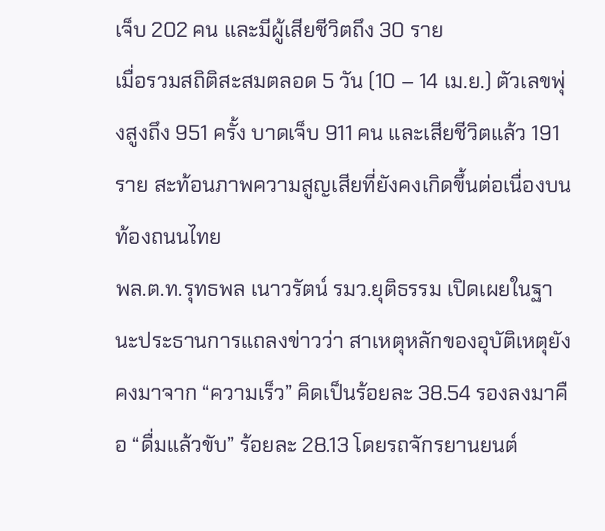เจ็บ 202 คน และมีผู้เสียชีวิตถึง 30 ราย
เมื่อรวมสถิติสะสมตลอด 5 วัน (10 – 14 เม.ย.) ตัวเลขพุ่งสูงถึง 951 ครั้ง บาดเจ็บ 911 คน และเสียชีวิตแล้ว 191 ราย สะท้อนภาพความสูญเสียที่ยังคงเกิดขึ้นต่อเนื่องบนท้องถนนไทย
พล.ต.ท.รุทธพล เนาวรัตน์ รมว.ยุติธรรม เปิดเผยในฐานะประธานการแถลงข่าวว่า สาเหตุหลักของอุบัติเหตุยังคงมาจาก “ความเร็ว” คิดเป็นร้อยละ 38.54 รองลงมาคือ “ดื่มแล้วขับ” ร้อยละ 28.13 โดยรถจักรยานยนต์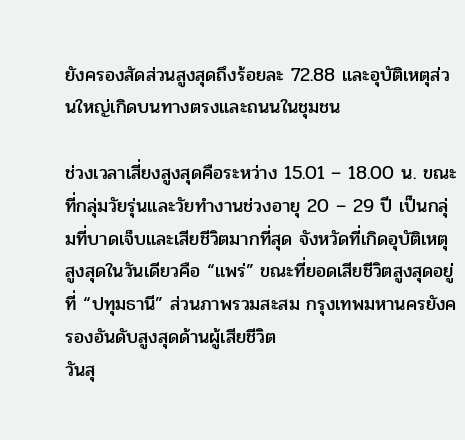ยังครองสัดส่วนสูงสุดถึงร้อยละ 72.88 และอุบัติเหตุส่วนใหญ่เกิดบนทางตรงและถนนในชุมชน

ช่วงเวลาเสี่ยงสูงสุดคือระหว่าง 15.01 – 18.00 น. ขณะที่กลุ่มวัยรุ่นและวัยทำงานช่วงอายุ 20 – 29 ปี เป็นกลุ่มที่บาดเจ็บและเสียชีวิตมากที่สุด จังหวัดที่เกิดอุบัติเหตุสูงสุดในวันเดียวคือ “แพร่” ขณะที่ยอดเสียชีวิตสูงสุดอยู่ที่ “ปทุมธานี” ส่วนภาพรวมสะสม กรุงเทพมหานครยังครองอันดับสูงสุดด้านผู้เสียชีวิต
วันสุ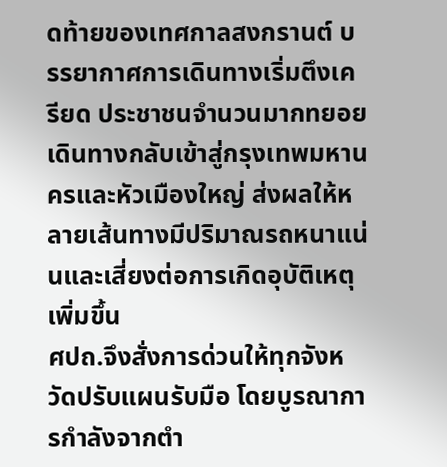ดท้ายของเทศกาลสงกรานต์ บรรยากาศการเดินทางเริ่มตึงเครียด ประชาชนจำนวนมากทยอยเดินทางกลับเข้าสู่กรุงเทพมหานครและหัวเมืองใหญ่ ส่งผลให้หลายเส้นทางมีปริมาณรถหนาแน่นและเสี่ยงต่อการเกิดอุบัติเหตุเพิ่มขึ้น
ศปถ.จึงสั่งการด่วนให้ทุกจังหวัดปรับแผนรับมือ โดยบูรณาการกำลังจากตำ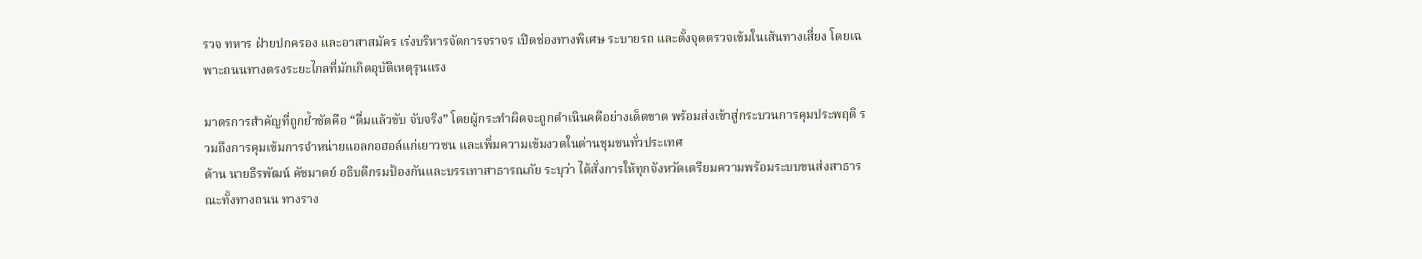รวจ ทหาร ฝ่ายปกครอง และอาสาสมัคร เร่งบริหารจัดการจราจร เปิดช่องทางพิเศษ ระบายรถ และตั้งจุดตรวจเข้มในเส้นทางเสี่ยง โดยเฉพาะถนนทางตรงระยะไกลที่มักเกิดอุบัติเหตุรุนแรง

มาตรการสำคัญที่ถูกย้ำชัดคือ “ดื่มแล้วขับ จับจริง” โดยผู้กระทำผิดจะถูกดำเนินคดีอย่างเด็ดขาด พร้อมส่งเข้าสู่กระบวนการคุมประพฤติ รวมถึงการคุมเข้มการจำหน่ายแอลกอฮอล์แก่เยาวชน และเพิ่มความเข้มงวดในด่านชุมชนทั่วประเทศ
ด้าน นายธีรพัฒน์ คัชมาตย์ อธิบดีกรมป้องกันและบรรเทาสาธารณภัย ระบุว่า ได้สั่งการให้ทุกจังหวัดเตรียมความพร้อมระบบขนส่งสาธารณะทั้งทางถนน ทางราง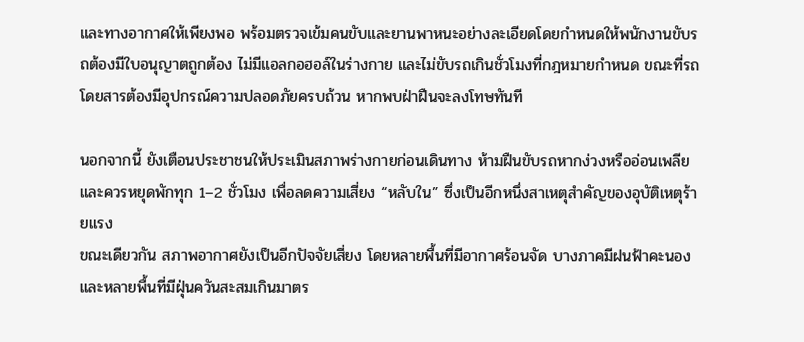และทางอากาศให้เพียงพอ พร้อมตรวจเข้มคนขับและยานพาหนะอย่างละเอียดโดยกำหนดให้พนักงานขับรถต้องมีใบอนุญาตถูกต้อง ไม่มีแอลกอฮอล์ในร่างกาย และไม่ขับรถเกินชั่วโมงที่กฎหมายกำหนด ขณะที่รถโดยสารต้องมีอุปกรณ์ความปลอดภัยครบถ้วน หากพบฝ่าฝืนจะลงโทษทันที

นอกจากนี้ ยังเตือนประชาชนให้ประเมินสภาพร่างกายก่อนเดินทาง ห้ามฝืนขับรถหากง่วงหรืออ่อนเพลีย และควรหยุดพักทุก 1–2 ชั่วโมง เพื่อลดความเสี่ยง “หลับใน” ซึ่งเป็นอีกหนึ่งสาเหตุสำคัญของอุบัติเหตุร้ายแรง
ขณะเดียวกัน สภาพอากาศยังเป็นอีกปัจจัยเสี่ยง โดยหลายพื้นที่มีอากาศร้อนจัด บางภาคมีฝนฟ้าคะนอง และหลายพื้นที่มีฝุ่นควันสะสมเกินมาตร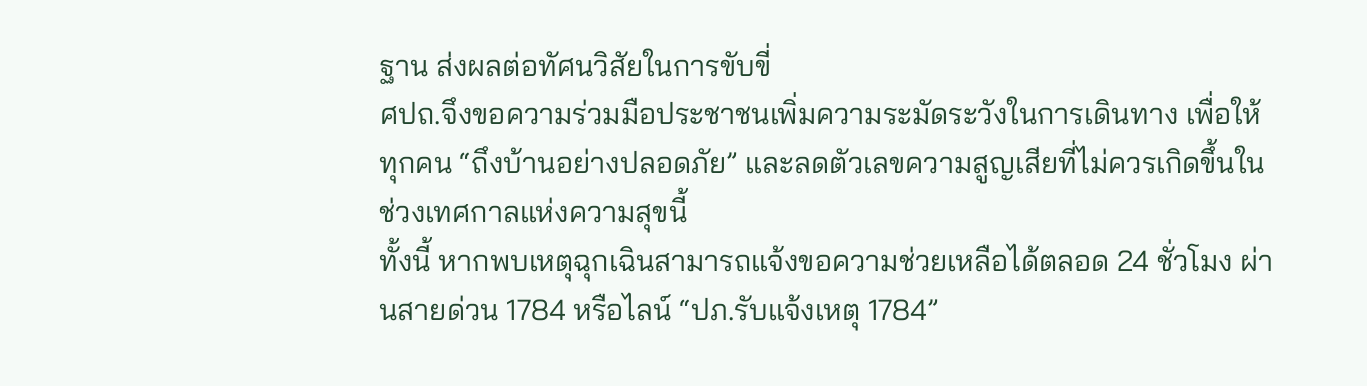ฐาน ส่งผลต่อทัศนวิสัยในการขับขี่
ศปถ.จึงขอความร่วมมือประชาชนเพิ่มความระมัดระวังในการเดินทาง เพื่อให้ทุกคน “ถึงบ้านอย่างปลอดภัย” และลดตัวเลขความสูญเสียที่ไม่ควรเกิดขึ้นในช่วงเทศกาลแห่งความสุขนี้
ทั้งนี้ หากพบเหตุฉุกเฉินสามารถแจ้งขอความช่วยเหลือได้ตลอด 24 ชั่วโมง ผ่านสายด่วน 1784 หรือไลน์ “ปภ.รับแจ้งเหตุ 1784”